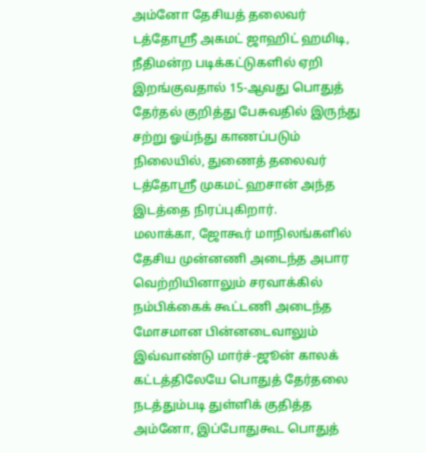அம்னோ தேசியத் தலைவர் டத்தோஸ்ரீ அகமட் ஜாஹிட் ஹமிடி, நீதிமன்ற படிக்கட்டுகளில் ஏறி இறங்குவதால் 15-ஆவது பொதுத் தேர்தல் குறித்து பேசுவதில் இருந்து சற்று ஓய்ந்து காணப்படும் நிலையில், துணைத் தலைவர் டத்தோஸ்ரீ முகமட் ஹசான் அந்த இடத்தை நிரப்புகிறார்.
மலாக்கா, ஜோகூர் மாநிலங்களில் தேசிய முன்னணி அடைந்த அபார வெற்றியினாலும் சரவாக்கில் நம்பிக்கைக் கூட்டணி அடைந்த மோசமான பின்னடைவாலும் இவ்வாண்டு மார்ச்-ஜூன் காலக் கட்டத்திலேயே பொதுத் தேர்தலை நடத்தும்படி துள்ளிக் குதித்த அம்னோ, இப்போதுகூட பொதுத்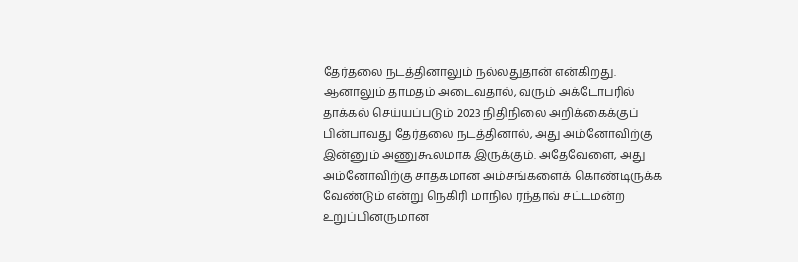தேர்தலை நடத்தினாலும் நல்லதுதான் என்கிறது.
ஆனாலும் தாமதம் அடைவதால், வரும் அக்டோபரில் தாக்கல் செய்யப்படும் 2023 நிதிநிலை அறிக்கைக்குப் பின்பாவது தேர்தலை நடத்தினால், அது அம்னோவிற்கு இன்னும் அணுகூலமாக இருக்கும். அதேவேளை, அது அம்னோவிற்கு சாதகமான அம்சங்களைக் கொண்டிருக்க வேண்டும் என்று நெகிரி மாநில ரந்தாவ் சட்டமன்ற உறுப்பினருமான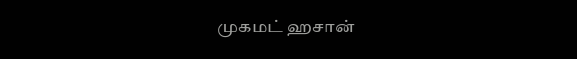முகமட் ஹசான்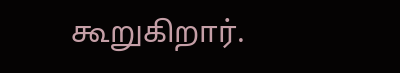கூறுகிறார்.